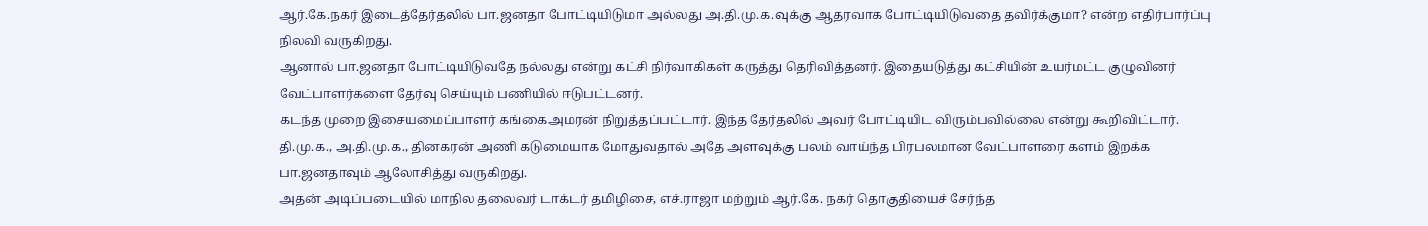ஆர்.கே.நகர் இடைத்தேர்தலில் பா.ஜனதா போட்டியிடுமா அல்லது அ.தி.மு.க.வுக்கு ஆதரவாக போட்டியிடுவதை தவிர்க்குமா? என்ற எதிர்பார்ப்பு நிலவி வருகிறது.
ஆனால் பா.ஜனதா போட்டியிடுவதே நல்லது என்று கட்சி நிர்வாகிகள் கருத்து தெரிவித்தனர். இதையடுத்து கட்சியின் உயர்மட்ட குழுவினர் வேட்பாளர்களை தேர்வு செய்யும் பணியில் ஈடுபட்டனர்.
கடந்த முறை இசையமைப்பாளர் கங்கைஅமரன் நிறுத்தப்பட்டார். இந்த தேர்தலில் அவர் போட்டியிட விரும்பவில்லை என்று கூறிவிட்டார்.
தி.மு.க., அ.தி.மு.க., தினகரன் அணி கடுமையாக மோதுவதால் அதே அளவுக்கு பலம் வாய்ந்த பிரபலமான வேட்பாளரை களம் இறக்க பா.ஜனதாவும் ஆலோசித்து வருகிறது.
அதன் அடிப்படையில் மாநில தலைவர் டாக்டர் தமிழிசை, எச்.ராஜா மற்றும் ஆர்.கே. நகர் தொகுதியைச் சேர்ந்த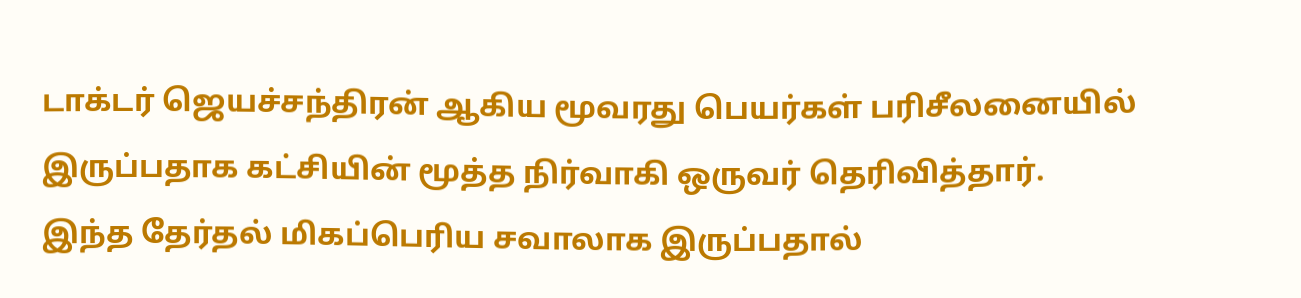டாக்டர் ஜெயச்சந்திரன் ஆகிய மூவரது பெயர்கள் பரிசீலனையில் இருப்பதாக கட்சியின் மூத்த நிர்வாகி ஒருவர் தெரிவித்தார்.
இந்த தேர்தல் மிகப்பெரிய சவாலாக இருப்பதால்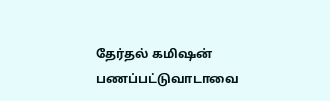தேர்தல் கமிஷன் பணப்பட்டுவாடாவை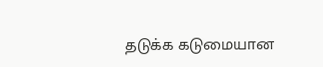தடுக்க கடுமையான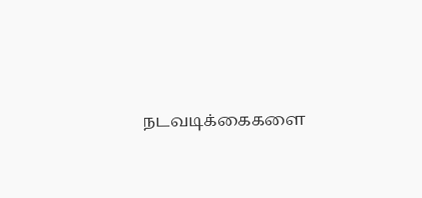நடவடிக்கைகளை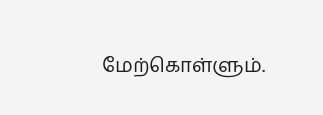மேற்கொள்ளும்.